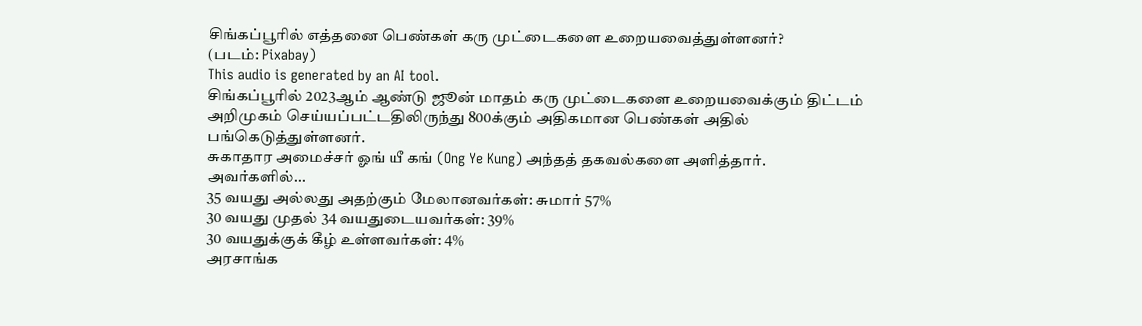சிங்கப்பூரில் எத்தனை பெண்கள் கரு முட்டைகளை உறையவைத்துள்ளனர்?
(படம்: Pixabay)
This audio is generated by an AI tool.
சிங்கப்பூரில் 2023ஆம் ஆண்டு ஜூன் மாதம் கரு முட்டைகளை உறையவைக்கும் திட்டம் அறிமுகம் செய்யப்பட்டதிலிருந்து 800க்கும் அதிகமான பெண்கள் அதில் பங்கெடுத்துள்ளனர்.
சுகாதார அமைச்சர் ஓங் யீ கங் (Ong Ye Kung) அந்தத் தகவல்களை அளித்தார்.
அவர்களில்...
35 வயது அல்லது அதற்கும் மேலானவர்கள்: சுமார் 57%
30 வயது முதல் 34 வயதுடையவர்கள்: 39%
30 வயதுக்குக் கீழ் உள்ளவர்கள்: 4%
அரசாங்க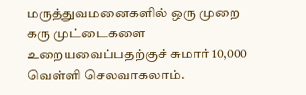மருத்துவமனைகளில் ஒரு முறை கரு முட்டைகளை உறையவைப்பதற்குச் சுமார் 10,000 வெள்ளி செலவாகலாம்.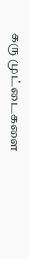கரு முட்டைகளை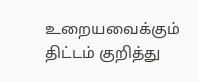உறையவைக்கும் திட்டம் குறித்து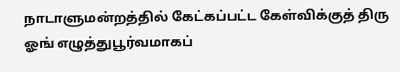நாடாளுமன்றத்தில் கேட்கப்பட்ட கேள்விக்குத் திரு ஓங் எழுத்துபூர்வமாகப்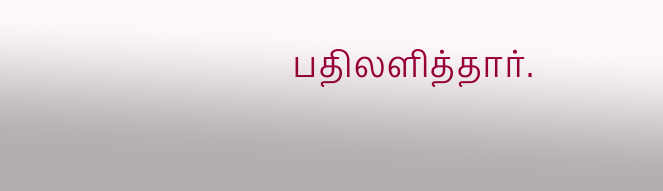பதிலளித்தார்.